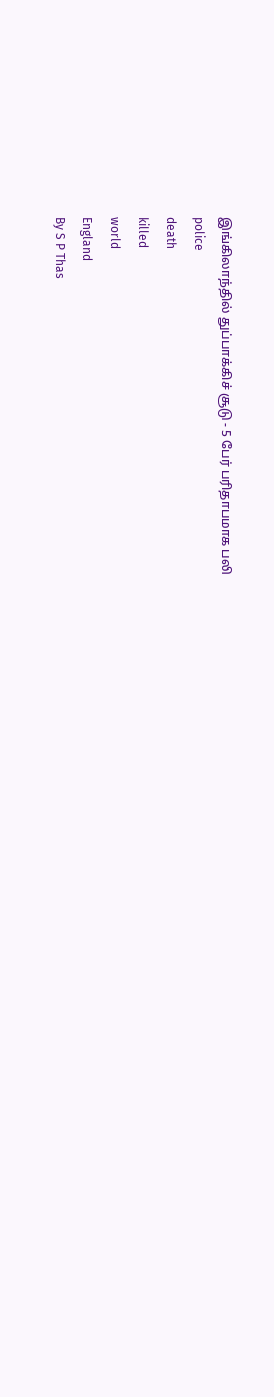இங்கிலாந்தில் துப்பாக்கிச் சூடு - 5 பேர் பரிதாபமாக பலி
police
death
killed
world
England
By S P Thas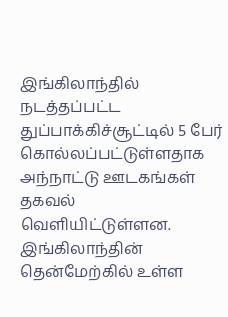இங்கிலாந்தில் நடத்தப்பட்ட துப்பாக்கிச்சூட்டில் 5 பேர் கொல்லப்பட்டுள்ளதாக அந்நாட்டு ஊடகங்கள் தகவல் வெளியிட்டுள்ளன.
இங்கிலாந்தின் தென்மேற்கில் உள்ள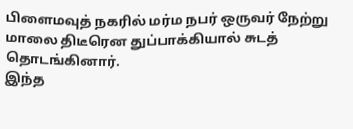பிளைமவுத் நகரில் மர்ம நபர் ஒருவர் நேற்று மாலை திடீரென துப்பாக்கியால் சுடத் தொடங்கினார்.
இந்த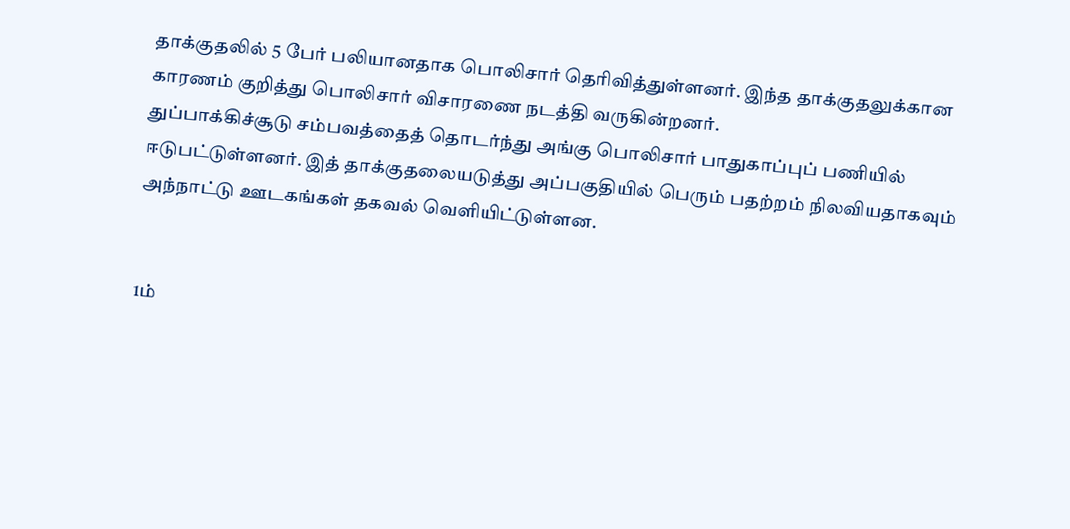தாக்குதலில் 5 பேர் பலியானதாக பொலிசார் தெரிவித்துள்ளனர். இந்த தாக்குதலுக்கான காரணம் குறித்து பொலிசார் விசாரணை நடத்தி வருகின்றனர்.
துப்பாக்கிச்சூடு சம்பவத்தைத் தொடர்ந்து அங்கு பொலிசார் பாதுகாப்புப் பணியில் ஈடுபட்டுள்ளனர். இத் தாக்குதலையடுத்து அப்பகுதியில் பெரும் பதற்றம் நிலவியதாகவும் அந்நாட்டு ஊடகங்கள் தகவல் வெளியிட்டுள்ளன.


1ம்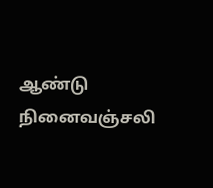ஆண்டு நினைவஞ்சலி